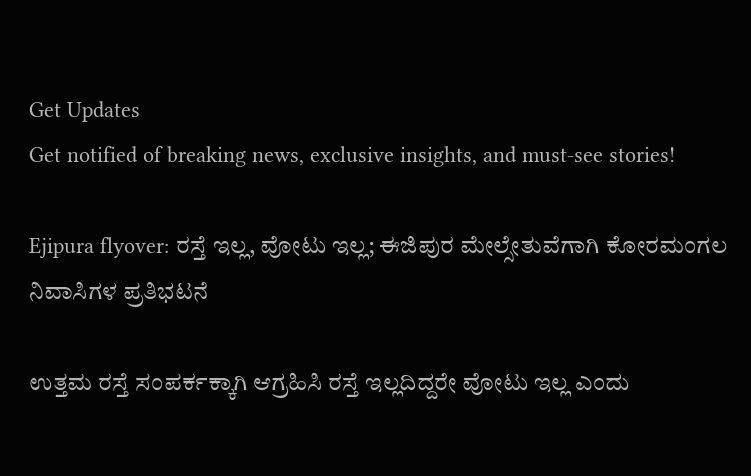Get Updates
Get notified of breaking news, exclusive insights, and must-see stories!

Ejipura flyover: ರಸ್ತೆ ಇಲ್ಲ, ವೋಟು ಇಲ್ಲ; ಈಜಿಪುರ ಮೇಲ್ಸೇತುವೆಗಾಗಿ ಕೋರಮಂಗಲ ನಿವಾಸಿಗಳ ಪ್ರತಿಭಟನೆ

ಉತ್ತಮ ರಸ್ತೆ ಸಂಪರ್ಕಕ್ಕಾಗಿ ಆಗ್ರಹಿಸಿ ರಸ್ತೆ ಇಲ್ಲದಿದ್ದರೇ ವೋಟು ಇಲ್ಲ ಎಂದು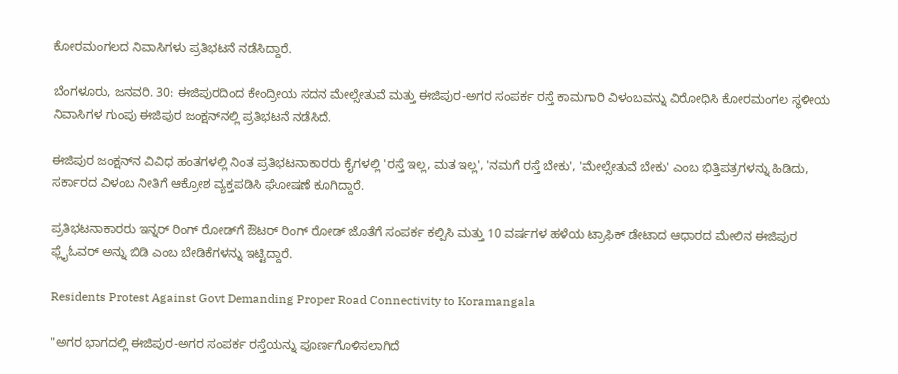ಕೋರಮಂಗಲದ ನಿವಾಸಿಗಳು ಪ್ರತಿಭಟನೆ ನಡೆಸಿದ್ದಾರೆ.

ಬೆಂಗಳೂರು, ಜನವರಿ. 30: ಈಜಿಪುರದಿಂದ ಕೇಂದ್ರೀಯ ಸದನ ಮೇಲ್ಸೇತುವೆ ಮತ್ತು ಈಜಿಪುರ-ಅಗರ ಸಂಪರ್ಕ ರಸ್ತೆ ಕಾಮಗಾರಿ ವಿಳಂಬವನ್ನು ವಿರೋಧಿಸಿ ಕೋರಮಂಗಲ ಸ್ಥಳೀಯ ನಿವಾಸಿಗಳ ಗುಂಪು ಈಜಿಪುರ ಜಂಕ್ಷನ್‌ನಲ್ಲಿ ಪ್ರತಿಭಟನೆ ನಡೆಸಿದೆ.

ಈಜಿಪುರ ಜಂಕ್ಷನ್‌ನ ವಿವಿಧ ಹಂತಗಳಲ್ಲಿ ನಿಂತ ಪ್ರತಿಭಟನಾಕಾರರು ಕೈಗಳಲ್ಲಿ 'ರಸ್ತೆ ಇಲ್ಲ, ಮತ ಇಲ್ಲ', 'ನಮಗೆ ರಸ್ತೆ ಬೇಕು', 'ಮೇಲ್ಸೇತುವೆ ಬೇಕು' ಎಂಬ ಭಿತ್ತಿಪತ್ರಗಳನ್ನು ಹಿಡಿದು, ಸರ್ಕಾರದ ವಿಳಂಬ ನೀತಿಗೆ ಆಕ್ರೋಶ ವ್ಯಕ್ತಪಡಿಸಿ ಘೋಷಣೆ ಕೂಗಿದ್ದಾರೆ.

ಪ್ರತಿಭಟನಾಕಾರರು ಇನ್ನರ್ ರಿಂಗ್ ರೋಡ್‌ಗೆ ಔಟರ್ ರಿಂಗ್ ರೋಡ್ ಜೊತೆಗೆ ಸಂಪರ್ಕ ಕಲ್ಪಿಸಿ ಮತ್ತು 10 ವರ್ಷಗಳ ಹಳೆಯ ಟ್ರಾಫಿಕ್ ಡೇಟಾದ ಆಧಾರದ ಮೇಲಿನ ಈಜಿಪುರ ಫ್ಲೈಓವರ್ ಅನ್ನು ಬಿಡಿ ಎಂಬ ಬೇಡಿಕೆಗಳನ್ನು ಇಟ್ಟಿದ್ದಾರೆ.

Residents Protest Against Govt Demanding Proper Road Connectivity to Koramangala

"ಅಗರ ಭಾಗದಲ್ಲಿ ಈಜಿಪುರ-ಅಗರ ಸಂಪರ್ಕ ರಸ್ತೆಯನ್ನು ಪೂರ್ಣಗೊಳಿಸಲಾಗಿದೆ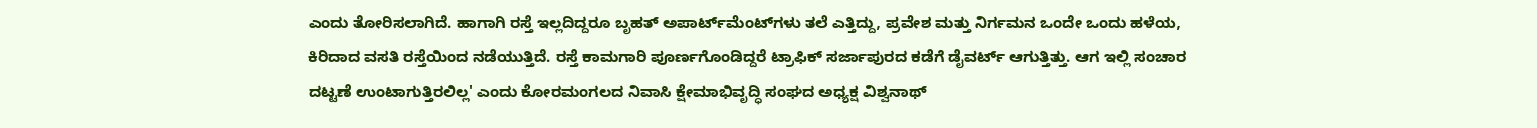ಎಂದು ತೋರಿಸಲಾಗಿದೆ. ಹಾಗಾಗಿ ರಸ್ತೆ ಇಲ್ಲದಿದ್ದರೂ ಬೃಹತ್ ಅಪಾರ್ಟ್‌ಮೆಂಟ್‌ಗಳು ತಲೆ ಎತ್ತಿದ್ದು, ಪ್ರವೇಶ ಮತ್ತು ನಿರ್ಗಮನ ಒಂದೇ ಒಂದು ಹಳೆಯ, ಕಿರಿದಾದ ವಸತಿ ರಸ್ತೆಯಿಂದ ನಡೆಯುತ್ತಿದೆ. ರಸ್ತೆ ಕಾಮಗಾರಿ ಪೂರ್ಣಗೊಂಡಿದ್ದರೆ ಟ್ರಾಫಿಕ್ ಸರ್ಜಾಪುರದ ಕಡೆಗೆ ಡೈವರ್ಟ್ ಆಗುತ್ತಿತ್ತು. ಆಗ ಇಲ್ಲಿ ಸಂಚಾರ ದಟ್ಟಣೆ ಉಂಟಾಗುತ್ತಿರಲಿಲ್ಲ' ಎಂದು ಕೋರಮಂಗಲದ ನಿವಾಸಿ ಕ್ಷೇಮಾಭಿವೃದ್ಧಿ ಸಂಘದ ಅಧ್ಯಕ್ಷ ವಿಶ್ವನಾಥ್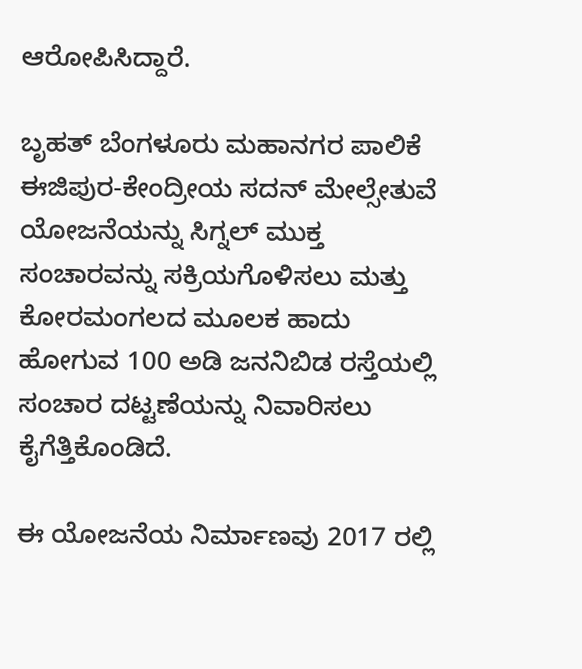ಆರೋಪಿಸಿದ್ದಾರೆ.

ಬೃಹತ್ ಬೆಂಗಳೂರು ಮಹಾನಗರ ಪಾಲಿಕೆ ಈಜಿಪುರ-ಕೇಂದ್ರೀಯ ಸದನ್ ಮೇಲ್ಸೇತುವೆ ಯೋಜನೆಯನ್ನು ಸಿಗ್ನಲ್ ಮುಕ್ತ ಸಂಚಾರವನ್ನು ಸಕ್ರಿಯಗೊಳಿಸಲು ಮತ್ತು ಕೋರಮಂಗಲದ ಮೂಲಕ ಹಾದು ಹೋಗುವ 100 ಅಡಿ ಜನನಿಬಿಡ ರಸ್ತೆಯಲ್ಲಿ ಸಂಚಾರ ದಟ್ಟಣೆಯನ್ನು ನಿವಾರಿಸಲು ಕೈಗೆತ್ತಿಕೊಂಡಿದೆ.

ಈ ಯೋಜನೆಯ ನಿರ್ಮಾಣವು 2017 ರಲ್ಲಿ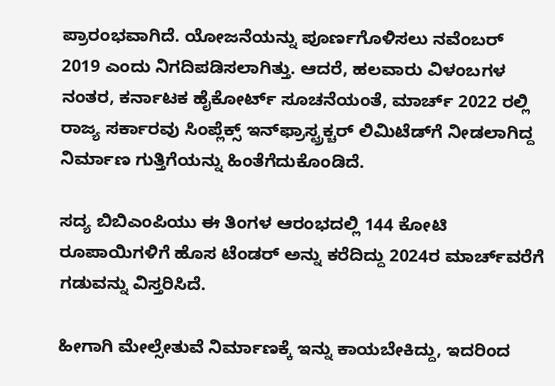ಪ್ರಾರಂಭವಾಗಿದೆ. ಯೋಜನೆಯನ್ನು ಪೂರ್ಣಗೊಳಿಸಲು ನವೆಂಬರ್ 2019 ಎಂದು ನಿಗದಿಪಡಿಸಲಾಗಿತ್ತು. ಆದರೆ, ಹಲವಾರು ವಿಳಂಬಗಳ ನಂತರ, ಕರ್ನಾಟಕ ಹೈಕೋರ್ಟ್ ಸೂಚನೆಯಂತೆ, ಮಾರ್ಚ್ 2022 ರಲ್ಲಿ ರಾಜ್ಯ ಸರ್ಕಾರವು ಸಿಂಪ್ಲೆಕ್ಸ್ ಇನ್‌ಫ್ರಾಸ್ಟ್ರಕ್ಚರ್ ಲಿಮಿಟೆಡ್‌ಗೆ ನೀಡಲಾಗಿದ್ದ ನಿರ್ಮಾಣ ಗುತ್ತಿಗೆಯನ್ನು ಹಿಂತೆಗೆದುಕೊಂಡಿದೆ.

ಸದ್ಯ ಬಿಬಿಎಂಪಿಯು ಈ ತಿಂಗಳ ಆರಂಭದಲ್ಲಿ 144 ಕೋಟಿ ರೂಪಾಯಿಗಳಿಗೆ ಹೊಸ ಟೆಂಡರ್ ಅನ್ನು ಕರೆದಿದ್ದು 2024ರ ಮಾರ್ಚ್‌ವರೆಗೆ ಗಡುವನ್ನು ವಿಸ್ತರಿಸಿದೆ.

ಹೀಗಾಗಿ ಮೇಲ್ಸೇತುವೆ ನಿರ್ಮಾಣಕ್ಕೆ ಇನ್ನು ಕಾಯಬೇಕಿದ್ದು, ಇದರಿಂದ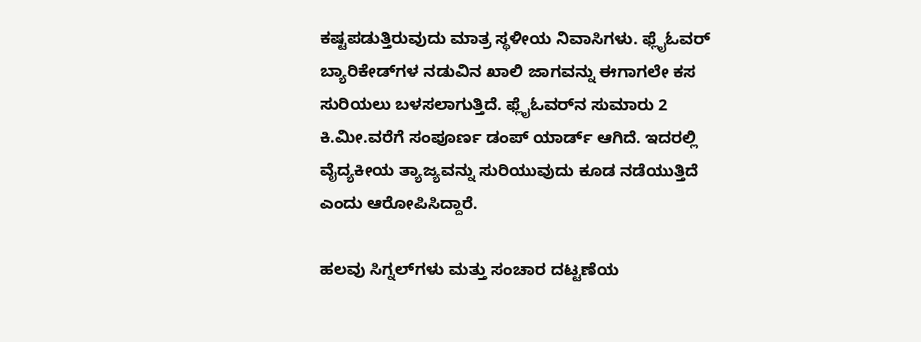ಕಷ್ಟಪಡುತ್ತಿರುವುದು ಮಾತ್ರ ಸ್ಥಳೀಯ ನಿವಾಸಿಗಳು. ಫ್ಲೈಓವರ್ ಬ್ಯಾರಿಕೇಡ್‌ಗಳ ನಡುವಿನ ಖಾಲಿ ಜಾಗವನ್ನು ಈಗಾಗಲೇ ಕಸ ಸುರಿಯಲು ಬಳಸಲಾಗುತ್ತಿದೆ. ಫ್ಲೈಓವರ್‌ನ ಸುಮಾರು 2 ಕಿ.ಮೀ.ವರೆಗೆ ಸಂಪೂರ್ಣ ಡಂಪ್ ಯಾರ್ಡ್ ಆಗಿದೆ. ಇದರಲ್ಲಿ ವೈದ್ಯಕೀಯ ತ್ಯಾಜ್ಯವನ್ನು ಸುರಿಯುವುದು ಕೂಡ ನಡೆಯುತ್ತಿದೆ ಎಂದು ಆರೋಪಿಸಿದ್ದಾರೆ.

ಹಲವು ಸಿಗ್ನಲ್‌ಗಳು ಮತ್ತು ಸಂಚಾರ ದಟ್ಟಣೆಯ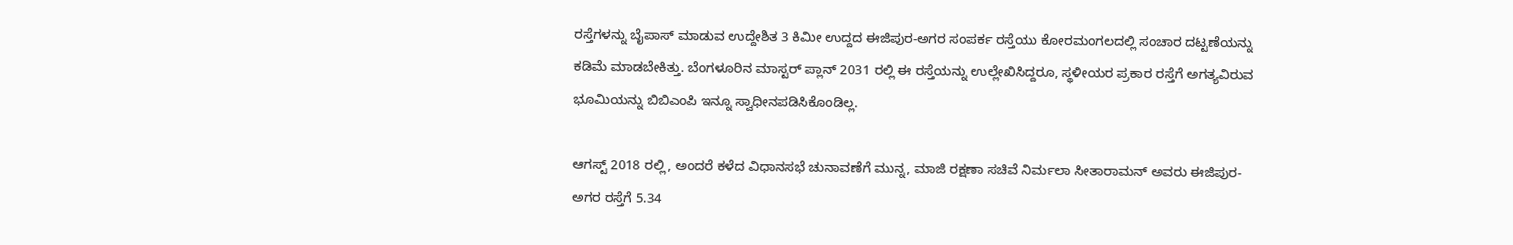ರಸ್ತೆಗಳನ್ನು ಬೈಪಾಸ್ ಮಾಡುವ ಉದ್ದೇಶಿತ 3 ಕಿಮೀ ಉದ್ದದ ಈಜಿಪುರ-ಅಗರ ಸಂಪರ್ಕ ರಸ್ತೆಯು ಕೋರಮಂಗಲದಲ್ಲಿ ಸಂಚಾರ ದಟ್ಟಣೆಯನ್ನು ಕಡಿಮೆ ಮಾಡಬೇಕಿತ್ತು. ಬೆಂಗಳೂರಿನ ಮಾಸ್ಟರ್ ಪ್ಲಾನ್ 2031 ರಲ್ಲಿ ಈ ರಸ್ತೆಯನ್ನು ಉಲ್ಲೇಖಿಸಿದ್ದರೂ, ಸ್ಥಳೀಯರ ಪ್ರಕಾರ ರಸ್ತೆಗೆ ಅಗತ್ಯವಿರುವ ಭೂಮಿಯನ್ನು ಬಿಬಿಎಂಪಿ ಇನ್ನೂ ಸ್ವಾಧೀನಪಡಿಸಿಕೊಂಡಿಲ್ಲ.

ಆಗಸ್ಟ್ 2018 ರಲ್ಲಿ, ಅಂದರೆ ಕಳೆದ ವಿಧಾನಸಭೆ ಚುನಾವಣೆಗೆ ಮುನ್ನ, ಮಾಜಿ ರಕ್ಷಣಾ ಸಚಿವೆ ನಿರ್ಮಲಾ ಸೀತಾರಾಮನ್ ಅವರು ಈಜಿಪುರ-ಅಗರ ರಸ್ತೆಗೆ 5.34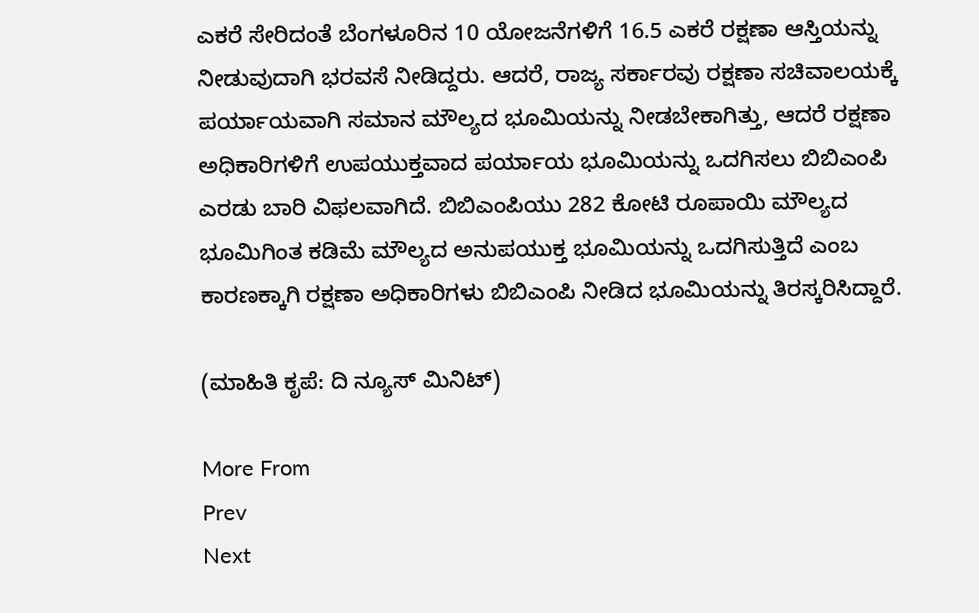ಎಕರೆ ಸೇರಿದಂತೆ ಬೆಂಗಳೂರಿನ 10 ಯೋಜನೆಗಳಿಗೆ 16.5 ಎಕರೆ ರಕ್ಷಣಾ ಆಸ್ತಿಯನ್ನು ನೀಡುವುದಾಗಿ ಭರವಸೆ ನೀಡಿದ್ದರು. ಆದರೆ, ರಾಜ್ಯ ಸರ್ಕಾರವು ರಕ್ಷಣಾ ಸಚಿವಾಲಯಕ್ಕೆ ಪರ್ಯಾಯವಾಗಿ ಸಮಾನ ಮೌಲ್ಯದ ಭೂಮಿಯನ್ನು ನೀಡಬೇಕಾಗಿತ್ತು, ಆದರೆ ರಕ್ಷಣಾ ಅಧಿಕಾರಿಗಳಿಗೆ ಉಪಯುಕ್ತವಾದ ಪರ್ಯಾಯ ಭೂಮಿಯನ್ನು ಒದಗಿಸಲು ಬಿಬಿಎಂಪಿ ಎರಡು ಬಾರಿ ವಿಫಲವಾಗಿದೆ. ಬಿಬಿಎಂಪಿಯು 282 ಕೋಟಿ ರೂಪಾಯಿ ಮೌಲ್ಯದ ಭೂಮಿಗಿಂತ ಕಡಿಮೆ ಮೌಲ್ಯದ ಅನುಪಯುಕ್ತ ಭೂಮಿಯನ್ನು ಒದಗಿಸುತ್ತಿದೆ ಎಂಬ ಕಾರಣಕ್ಕಾಗಿ ರಕ್ಷಣಾ ಅಧಿಕಾರಿಗಳು ಬಿಬಿಎಂಪಿ ನೀಡಿದ ಭೂಮಿಯನ್ನು ತಿರಸ್ಕರಿಸಿದ್ದಾರೆ.

(ಮಾಹಿತಿ ಕೃಪೆ: ದಿ ನ್ಯೂಸ್ ಮಿನಿಟ್)

More From
Prev
Next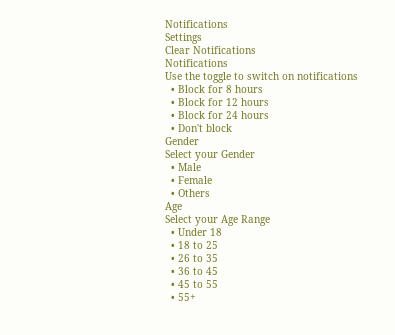Notifications
Settings
Clear Notifications
Notifications
Use the toggle to switch on notifications
  • Block for 8 hours
  • Block for 12 hours
  • Block for 24 hours
  • Don't block
Gender
Select your Gender
  • Male
  • Female
  • Others
Age
Select your Age Range
  • Under 18
  • 18 to 25
  • 26 to 35
  • 36 to 45
  • 45 to 55
  • 55+